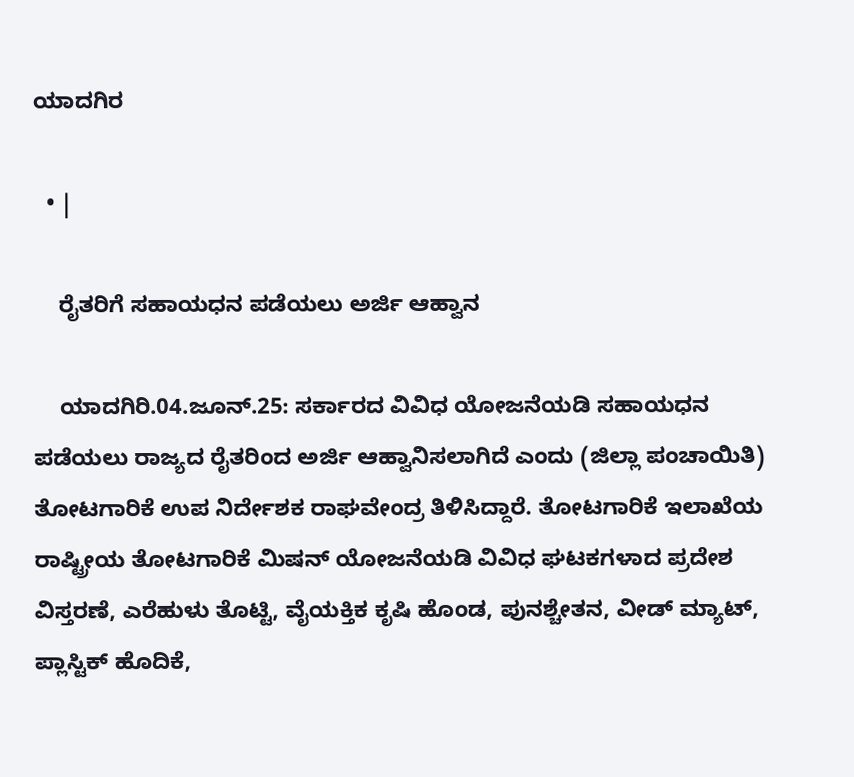ಯಾದಗಿರ

  • |

    ರೈತರಿಗೆ ಸಹಾಯಧನ ಪಡೆಯಲು ಅರ್ಜಿ ಆಹ್ವಾನ

    ಯಾದಗಿರಿ.04.ಜೂನ್.25: ಸರ್ಕಾರದ ವಿವಿಧ ಯೋಜನೆಯಡಿ ಸಹಾಯಧನ ಪಡೆಯಲು ರಾಜ್ಯದ ರೈತರಿಂದ ಅರ್ಜಿ ಆಹ್ವಾನಿಸಲಾಗಿದೆ ಎಂದು (ಜಿಲ್ಲಾ ಪಂಚಾಯಿತಿ) ತೋಟಗಾರಿಕೆ ಉಪ ನಿರ್ದೇಶಕ ರಾಘವೇಂದ್ರ ತಿಳಿಸಿದ್ದಾರೆ. ತೋಟಗಾರಿಕೆ ಇಲಾಖೆಯ ರಾಷ್ಟ್ರೀಯ ತೋಟಗಾರಿಕೆ ಮಿಷನ್ ಯೋಜನೆಯಡಿ ವಿವಿಧ ಘಟಕಗಳಾದ ಪ್ರದೇಶ ವಿಸ್ತರಣೆ, ಎರೆಹುಳು ತೊಟ್ಟಿ, ವೈಯಕ್ತಿಕ ಕೃಷಿ ಹೊಂಡ, ಪುನಶ್ಚೇತನ, ವೀಡ್ ಮ್ಯಾಟ್, ಪ್ಲಾಸ್ಟಿಕ್ ಹೊದಿಕೆ,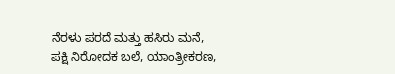ನೆರಳು ಪರದೆ ಮತ್ತು ಹಸಿರು ಮನೆ, ಪಕ್ಷಿ ನಿರೋದಕ ಬಲೆ, ಯಾಂತ್ರೀಕರಣ,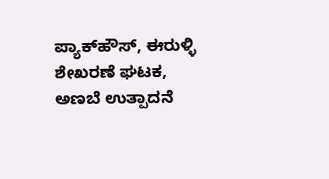ಪ್ಯಾಕ್‌ಹೌಸ್, ಈರುಳ್ಳಿ ಶೇಖರಣೆ ಘಟಕ, ಅಣಬೆ ಉತ್ಪಾದನೆ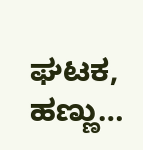ಘಟಕ, ಹಣ್ಣು…